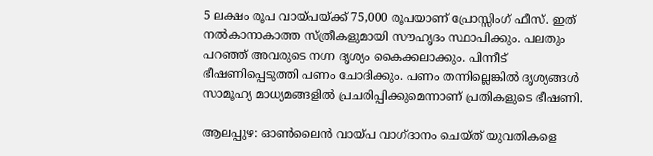5 ലക്ഷം രൂപ വായ്പയ്ക്ക് 75,000 രൂപയാണ് പ്രോസ്സിംഗ് ഫീസ്. ഇത് നൽകാനാകാത്ത സ്ത്രീകളുമായി സൗഹൃദം സ്ഥാപിക്കും. പലതും പറഞ്ഞ് അവരുടെ നഗ്ന ദൃശ്യം കൈക്കലാക്കും. പിന്നീട് ഭീഷണിപ്പെടുത്തി പണം ചോദിക്കും. പണം തന്നില്ലെങ്കിൽ ദൃശ്യങ്ങൾ സാമൂഹ്യ മാധ്യമങ്ങളിൽ പ്രചരിപ്പിക്കുമെന്നാണ് പ്രതികളുടെ ഭീഷണി.

ആലപ്പുഴ: ഓൺലൈൻ വായ്പ വാഗ്‌ദാനം ചെയ്ത് യുവതികളെ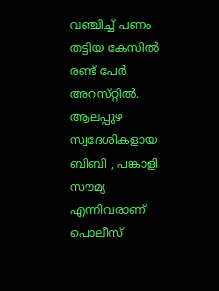വഞ്ചിച്ച് പണം തട്ടിയ കേസിൽ രണ്ട് പേർ അറസ്‌റ്റിൽ. ആലപ്പുഴ സ്വദേശികളായ ബിബി , പങ്കാളി സൗമ്യ എന്നിവരാണ് പൊലീസ്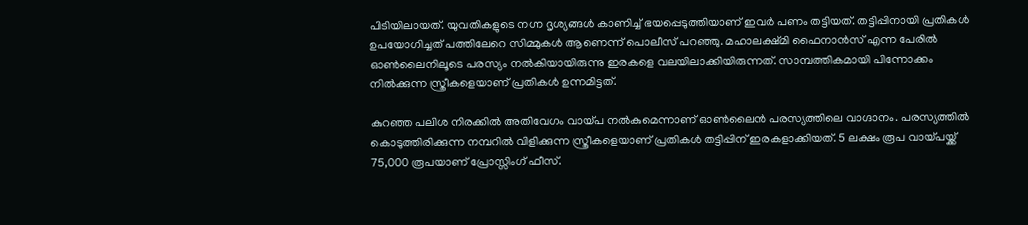പിടിയിലായത്. യുവതികളുടെ നഗ്ന ദൃശ്യങ്ങൾ കാണിച്ച് ഭയപ്പെടുത്തിയാണ് ഇവ‍ർ പണം തട്ടിയത്. തട്ടിപ്പിനായി പ്രതികൾ ഉപയോഗിച്ചത് പത്തിലേറെ സിമ്മുകൾ ആണെന്ന് പൊലീസ് പറഞ്ഞു. മഹാലക്ഷ്‌മി ഫൈനാൻസ് എന്ന പേരിൽ ഓൺലൈനിലൂടെ പരസ്യം നൽകിയായിരുന്നു ഇരകളെ വലയിലാക്കിയിരുന്നത്. സാമ്പത്തികമായി പിന്നോക്കം നിൽക്കുന്ന സ്ത്രീകളെയാണ് പ്രതികൾ ഉന്നമിട്ടത്.

കുറഞ്ഞ പലിശ നിരക്കിൽ അതിവേഗം വായ്‌പ നൽകുമെന്നാണ് ഓൺലൈൻ പരസ്യത്തിലെ വാഗ്ദാനം. പരസ്യത്തിൽ കൊടുത്തിരിക്കുന്ന നമ്പറിൽ വിളിക്കുന്ന സ്ത്രീകളെയാണ് പ്രതികൾ തട്ടിപ്പിന് ഇരകളാക്കിയത്. 5 ലക്ഷം രൂപ വായ്പയ്ക്ക് 75,000 രൂപയാണ് പ്രോസ്സിംഗ് ഫീസ്.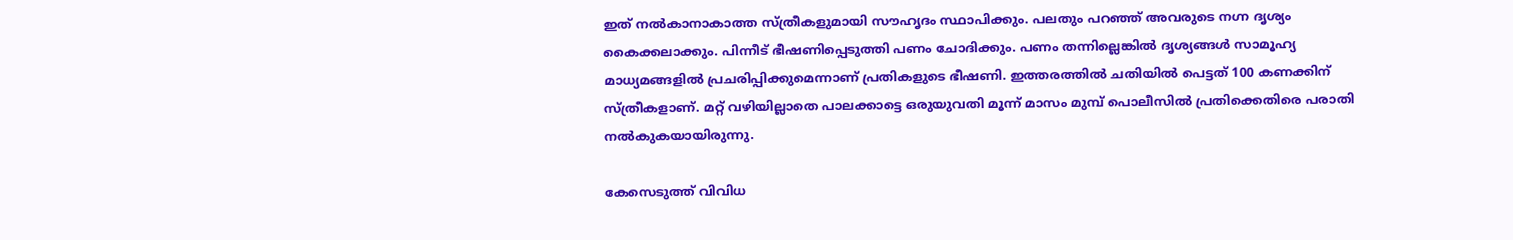ഇത് നൽകാനാകാത്ത സ്ത്രീകളുമായി സൗഹൃദം സ്ഥാപിക്കും. പലതും പറഞ്ഞ് അവരുടെ നഗ്ന ദൃശ്യം കൈക്കലാക്കും. പിന്നീട് ഭീഷണിപ്പെടുത്തി പണം ചോദിക്കും. പണം തന്നില്ലെങ്കിൽ ദൃശ്യങ്ങൾ സാമൂഹ്യ മാധ്യമങ്ങളിൽ പ്രചരിപ്പിക്കുമെന്നാണ് പ്രതികളുടെ ഭീഷണി. ഇത്തരത്തിൽ ചതിയിൽ പെട്ടത് 100 കണക്കിന് സ്ത്രീകളാണ്. മറ്റ് വഴിയില്ലാതെ പാലക്കാട്ടെ ഒരുയുവതി മൂന്ന് മാസം മുമ്പ് പൊലീസിൽ പ്രതിക്കെതിരെ പരാതി നൽകുകയായിരുന്നു.

കേസെടുത്ത് വിവിധ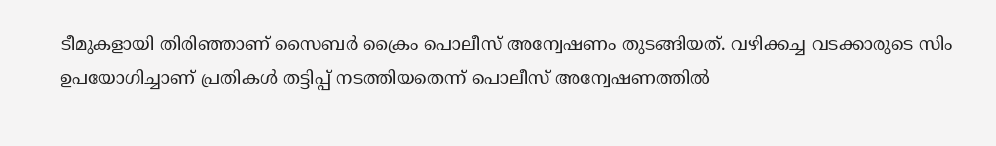ടീമുകളായി തിരിഞ്ഞാണ് സൈബർ ക്രൈം പൊലീസ് അന്വേഷണം തുടങ്ങിയത്. വഴിക്കച്ച വടക്കാരുടെ സിം ഉപയോഗിച്ചാണ് പ്രതികൾ തട്ടിപ്പ് നടത്തിയതെന്ന് പൊലീസ് അന്വേഷണത്തിൽ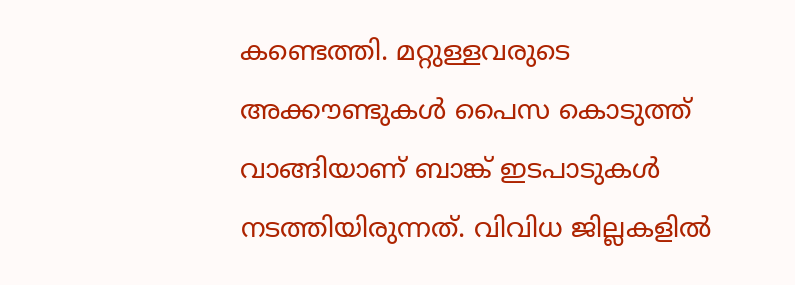കണ്ടെത്തി. മറ്റുള്ളവരുടെ അക്കൗണ്ടുകൾ പൈസ കൊടുത്ത് വാങ്ങിയാണ് ബാങ്ക് ഇടപാടുകൾ നടത്തിയിരുന്നത്. വിവിധ ജില്ലകളിൽ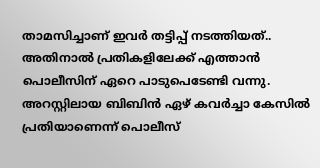താമസിച്ചാണ് ഇവ‍ർ തട്ടിപ്പ് നടത്തിയത്.. അതിനാൽ പ്രതികളിലേക്ക് എത്താൻ പൊലീസിന് ഏറെ പാടുപെടേണ്ടി വന്നു. അറസ്റ്റിലായ ബിബിൻ ഏഴ് കവർച്ചാ കേസിൽ പ്രതിയാണെന്ന് പൊലീസ്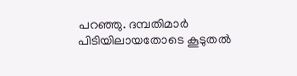പറഞ്ഞു. ദമ്പതിമാർ പിടിയിലായതോടെ കൂടുതൽ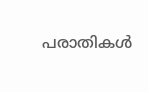പരാതികൾ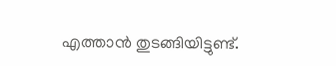എത്താൻ തുടങ്ങിയിട്ടുണ്ട്.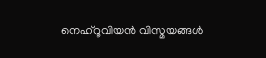നെഹ്റൂവിയൻ വിസ്മയങ്ങൾ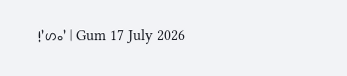!’ഗം’ | Gum 17 July 2026